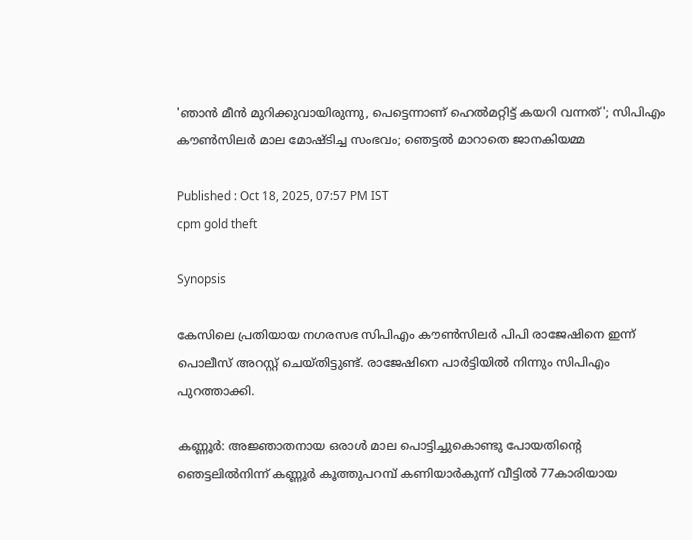'ഞാൻ മീൻ മുറിക്കുവായിരുന്നു, പെട്ടെന്നാണ് ഹെൽമറ്റിട്ട് കയറി വന്നത്'; സിപിഎം കൗൺസിലർ മാല മോഷ്ടിച്ച സംഭവം; ഞെട്ടൽ മാറാതെ ജാനകിയമ്മ

Published : Oct 18, 2025, 07:57 PM IST
cpm gold theft

Synopsis

കേസിലെ പ്രതിയായ നഗരസഭ സിപിഎം കൗൺസിലർ പിപി രാജേഷിനെ ഇന്ന് പൊലീസ് അറസ്റ്റ് ചെയ്തിട്ടുണ്ട്. രാജേഷിനെ പാർട്ടിയിൽ നിന്നും സിപിഎം പുറത്താക്കി.

കണ്ണൂർ: അജ്ഞാതനായ ഒരാൾ മാല പൊട്ടിച്ചുകൊണ്ടു പോയതിന്റെ ഞെട്ടലിൽനിന്ന് കണ്ണൂർ കൂത്തുപറമ്പ് കണിയാർകുന്ന് വീട്ടിൽ 77കാരിയായ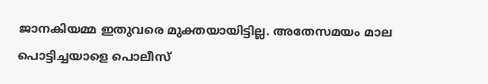ജാനകിയമ്മ ഇതുവരെ മുക്തയായിട്ടില്ല. അതേസമയം മാല പൊട്ടിച്ചയാളെ പൊലീസ്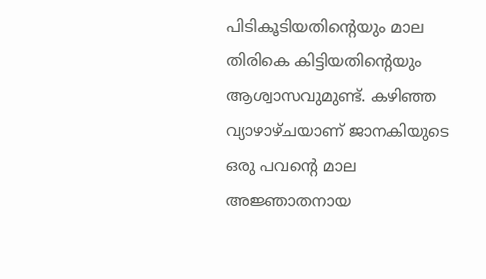പിടികൂടിയതിന്റെയും മാല തിരികെ കിട്ടിയതിന്റെയും ആശ്വാസവുമുണ്ട്. കഴിഞ്ഞ വ്യാഴാഴ്ചയാണ് ജാനകിയുടെ ഒരു പവന്റെ മാല അ‍ജ്ഞാതനായ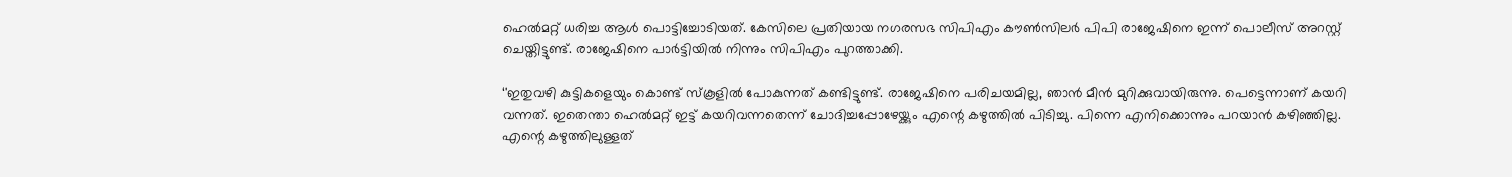ഹെൽമറ്റ് ധരിച്ച ആൾ പൊട്ടിച്ചോടിയത്. കേസിലെ പ്രതിയായ നഗരസഭ സിപിഎം കൗൺസിലർ പിപി രാജേഷിനെ ഇന്ന് പൊലീസ് അറസ്റ്റ് ചെയ്തിട്ടുണ്ട്. രാജേഷിനെ പാർട്ടിയിൽ നിന്നും സിപിഎം പുറത്താക്കി.

‘'ഇതുവഴി കുട്ടികളെയും കൊണ്ട് സ്കൂളിൽ പോകുന്നത് കണ്ടിട്ടുണ്ട്. രാജേഷിനെ പരിചയമില്ല, ഞാൻ മീൻ മുറിക്കുവായിരുന്നു. പെട്ടെന്നാണ് കയറി വന്നത്. ഇതെന്താ ഹെൽമറ്റ് ഇട്ട് കയറിവന്നതെന്ന് ചോദിച്ചപ്പോഴേയ്ക്കും എന്റെ കഴുത്തിൽ പിടിച്ചു. പിന്നെ എനിക്കൊന്നും പറയാൻ കഴിഞ്ഞില്ല. എന്റെ കഴുത്തിലുള്ളത്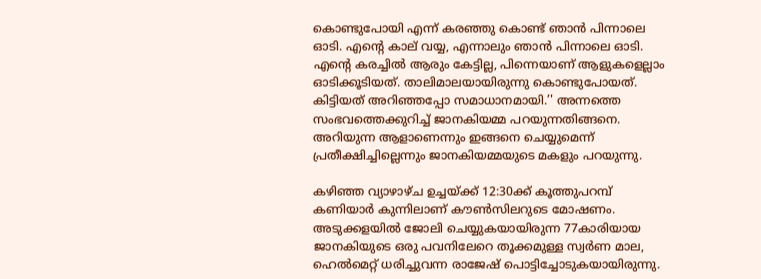കൊണ്ടുപോയി എന്ന് കരഞ്ഞു കൊണ്ട് ഞാൻ പിന്നാലെ ഓടി. എന്റെ കാല് വയ്യ, എന്നാലും ഞാൻ പിന്നാലെ ഓടി. എന്റെ കരച്ചിൽ ആരും കേട്ടില്ല, പിന്നെയാണ് ആളുകളെല്ലാം ഓടിക്കൂടിയത്. താലിമാലയായിരുന്നു കൊണ്ടുപോയത്. കിട്ടിയത് അറിഞ്ഞപ്പോ സമാധാനമായി.’' അന്നത്തെ സംഭവത്തെക്കുറിച്ച് ജാനകിയമ്മ പറയുന്നതിങ്ങനെ. അറിയുന്ന ആളാണെന്നും ഇങ്ങനെ ചെയ്യുമെന്ന് പ്രതീക്ഷിച്ചില്ലെന്നും ജാനകിയമ്മയുടെ മകളും പറയുന്നു.

കഴിഞ്ഞ വ്യാഴാഴ്ച ഉച്ചയ്ക്ക് 12:30ക്ക് കൂത്തുപറമ്പ് കണിയാർ കുന്നിലാണ് കൗൺസിലറുടെ മോഷണം. അടുക്കളയിൽ ജോലി ചെയ്യുകയായിരുന്ന 77കാരിയായ ജാനകിയുടെ ഒരു പവനിലേറെ തൂക്കമുള്ള സ്വർണ മാല, ഹെൽമെറ്റ് ധരിച്ചുവന്ന രാജേഷ് പൊട്ടിച്ചോടുകയായിരുന്നു.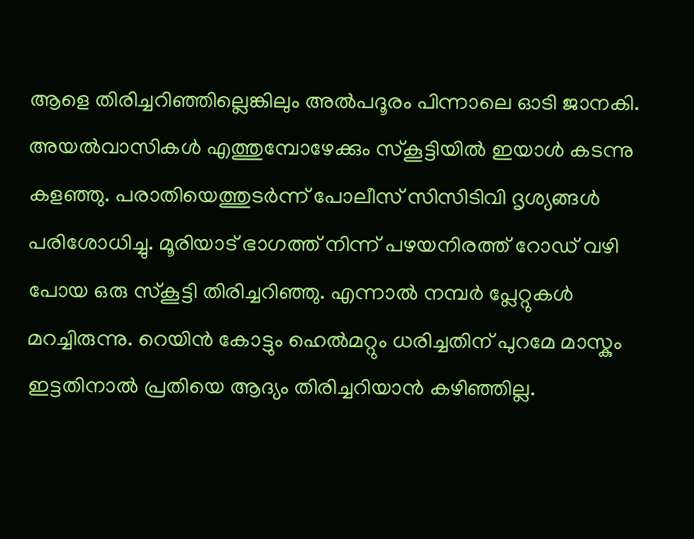ആളെ തിരിച്ചറിഞ്ഞില്ലെങ്കിലും അൽപദൂരം പിന്നാലെ ഓടി ജാനകി. അയൽവാസികൾ എത്തുമ്പോഴേക്കും സ്കൂട്ടിയിൽ ഇയാൾ കടന്നു കളഞ്ഞു. പരാതിയെത്തുടർന്ന് പോലീസ് സിസിടിവി ദൃശ്യങ്ങൾ പരിശോധിച്ചു. മൂരിയാട് ഭാഗത്ത് നിന്ന് പഴയനിരത്ത് റോഡ് വഴി പോയ ഒരു സ്കൂട്ടി തിരിച്ചറിഞ്ഞു. എന്നാൽ നമ്പർ പ്ലേറ്റുകൾ മറച്ചിരുന്നു. റെയിൻ കോട്ടും ഹെൽമറ്റും ധരിച്ചതിന് പുറമേ മാസ്കും ഇട്ടതിനാൽ പ്രതിയെ ആദ്യം തിരിച്ചറിയാൻ കഴിഞ്ഞില്ല.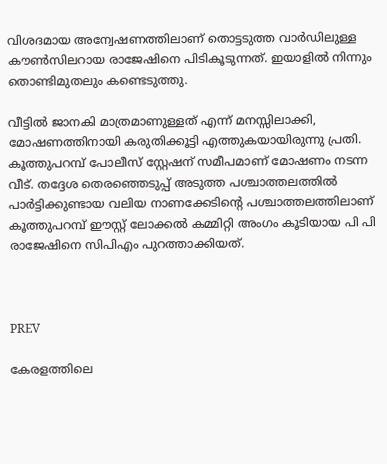വിശദമായ അന്വേഷണത്തിലാണ് തൊട്ടടുത്ത വാർഡിലുള്ള കൗൺസിലറായ രാജേഷിനെ പിടികൂടുന്നത്. ഇയാളിൽ നിന്നും തൊണ്ടിമുതലും കണ്ടെടുത്തു.

വീട്ടിൽ ജാനകി മാത്രമാണുള്ളത് എന്ന് മനസ്സിലാക്കി, മോഷണത്തിനായി കരുതിക്കൂട്ടി എത്തുകയായിരുന്നു പ്രതി. കൂത്തുപറമ്പ് പോലീസ് സ്റ്റേഷന് സമീപമാണ് മോഷണം നടന്ന വീട്. തദ്ദേശ തെരഞ്ഞെടുപ്പ് അടുത്ത പശ്ചാത്തലത്തിൽ പാർട്ടിക്കുണ്ടായ വലിയ നാണക്കേടിന്റെ പശ്ചാത്തലത്തിലാണ് കൂത്തുപറമ്പ് ഈസ്റ്റ് ലോക്കൽ കമ്മിറ്റി അംഗം കൂടിയായ പി പി രാജേഷിനെ സിപിഎം പുറത്താക്കിയത്.



PREV

കേരളത്തിലെ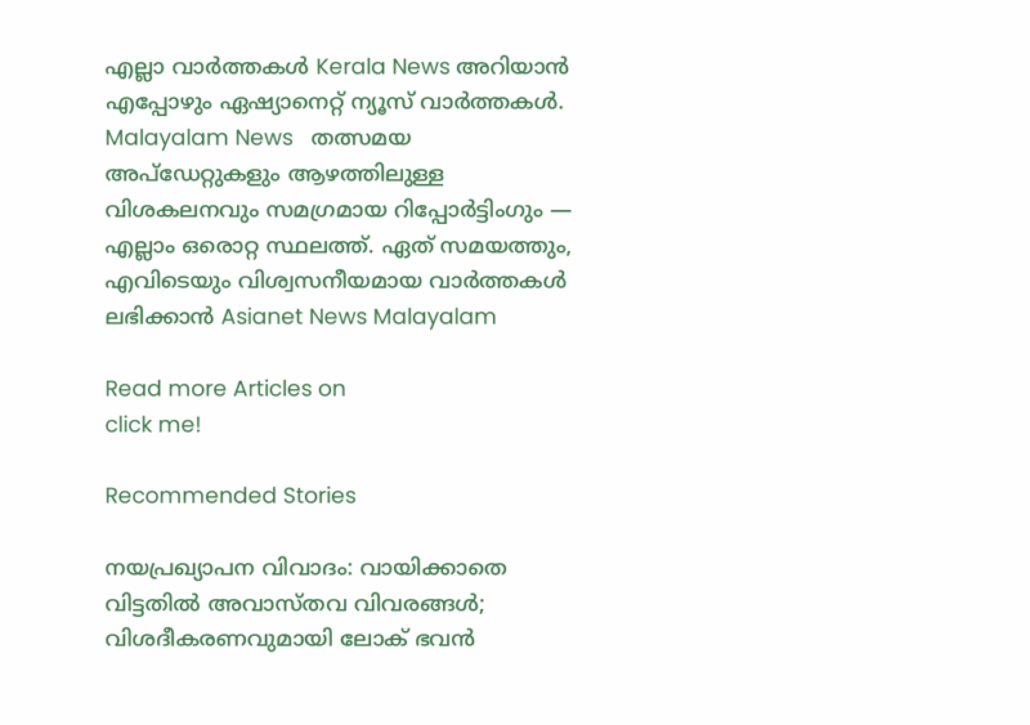എല്ലാ വാർത്തകൾ Kerala News അറിയാൻ  എപ്പോഴും ഏഷ്യാനെറ്റ് ന്യൂസ് വാർത്തകൾ.  Malayalam News   തത്സമയ അപ്‌ഡേറ്റുകളും ആഴത്തിലുള്ള വിശകലനവും സമഗ്രമായ റിപ്പോർട്ടിംഗും — എല്ലാം ഒരൊറ്റ സ്ഥലത്ത്. ഏത് സമയത്തും, എവിടെയും വിശ്വസനീയമായ വാർത്തകൾ ലഭിക്കാൻ Asianet News Malayalam

Read more Articles on
click me!

Recommended Stories

നയപ്രഖ്യാപന വിവാദം: വായിക്കാതെ വിട്ടതിൽ അവാസ്തവ വിവരങ്ങൾ; വിശദീകരണവുമായി ലോക് ഭവൻ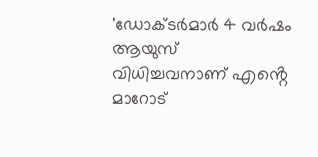'ഡോക്ടർമാർ 4 വർഷം ആയുസ് വിധിച്ചവനാണ് എൻ്റെ മാറോട്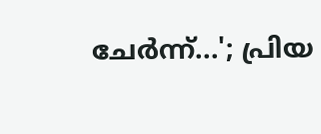ചേർന്ന്...'; പ്രിയ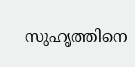സുഹൃത്തിനെ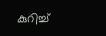കുറിച്ച്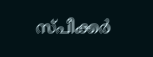സ്‌പീക്കർ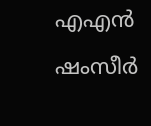എഎൻ ഷംസീർ